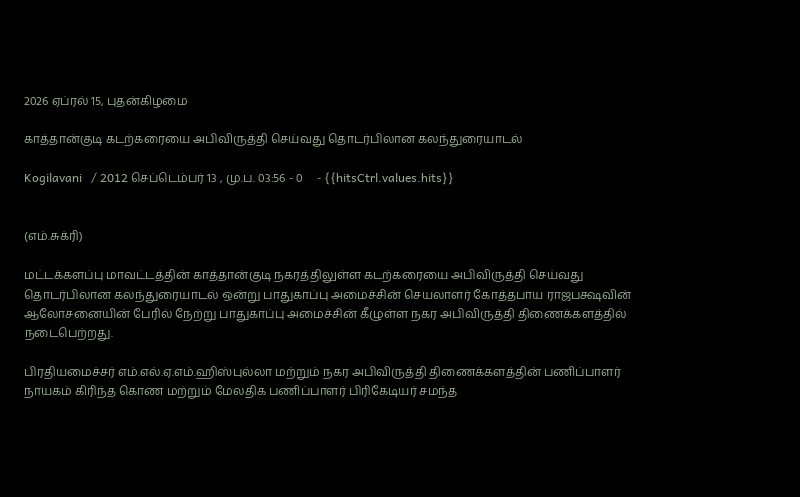2026 ஏப்ரல் 15, புதன்கிழமை

காத்தான்குடி கடற்கரையை அபிவிருத்தி செய்வது தொடர்பிலான கலந்துரையாடல்

Kogilavani   / 2012 செப்டெம்பர் 13 , மு.ப. 03:56 - 0     - {{hitsCtrl.values.hits}}


(எம்.சுக்ரி)

மட்டக்களப்பு மாவட்டத்தின் காத்தான்குடி நகரத்திலுள்ள கடற்கரையை அபிவிருத்தி செய்வது தொடர்பிலான கலந்துரையாடல் ஒன்று பாதுகாப்பு அமைச்சின் செயலாளர் கோத்தபாய ராஜபக்ஷவின் ஆலோசனையின் பேரில் நேற்று பாதுகாப்பு அமைச்சின் கீழுள்ள நகர அபிவிருத்தி திணைக்களத்தில் நடைபெற்றது.

பிரதியமைச்சர் எம்.எல்.ஏ.எம்.ஹிஸ்புல்லா மற்றும் நகர அபிவிருத்தி திணைக்களத்தின் பணிப்பாளர் நாயகம் கிரிந்த கொண மற்றும் மேலதிக பணிப்பாளர் பிரிகேடியர் சமந்த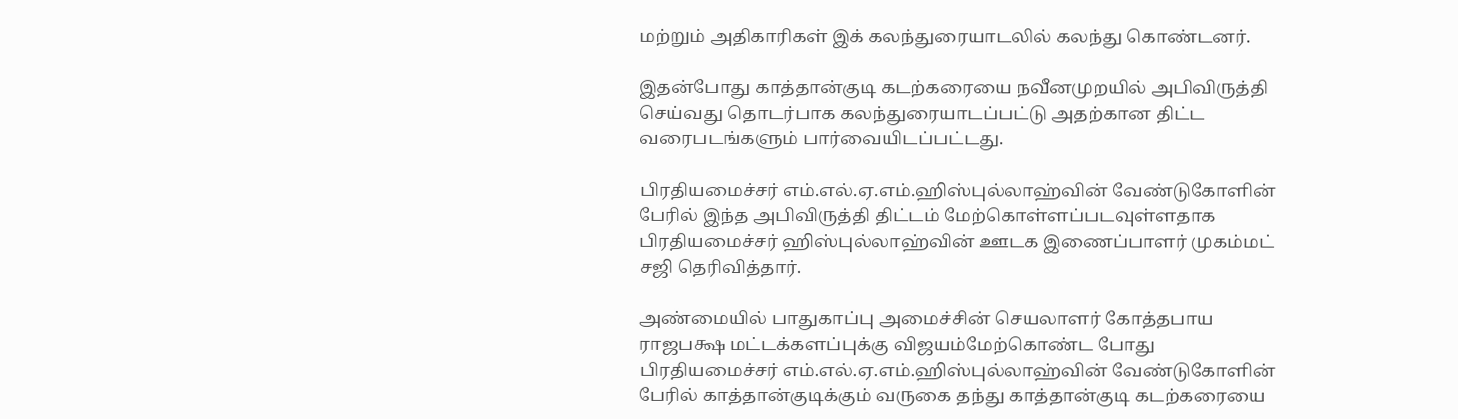மற்றும் அதிகாரிகள் இக் கலந்துரையாடலில் கலந்து கொண்டனர்.

இதன்போது காத்தான்குடி கடற்கரையை நவீனமுறயில் அபிவிருத்தி செய்வது தொடர்பாக கலந்துரையாடப்பட்டு அதற்கான திட்ட வரைபடங்களும் பார்வையிடப்பட்டது.

பிரதியமைச்சர் எம்.எல்.ஏ.எம்.ஹிஸ்புல்லாஹ்வின் வேண்டுகோளின் பேரில் இந்த அபிவிருத்தி திட்டம் மேற்கொள்ளப்படவுள்ளதாக பிரதியமைச்சர் ஹிஸ்புல்லாஹ்வின் ஊடக இணைப்பாளர் முகம்மட் சஜி தெரிவித்தார்.

அண்மையில் பாதுகாப்பு அமைச்சின் செயலாளர் கோத்தபாய ராஜபக்ஷ மட்டக்களப்புக்கு விஜயம்மேற்கொண்ட போது பிரதியமைச்சர் எம்.எல்.ஏ.எம்.ஹிஸ்புல்லாஹ்வின் வேண்டுகோளின் பேரில் காத்தான்குடிக்கும் வருகை தந்து காத்தான்குடி கடற்கரையை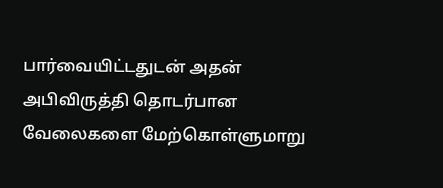பார்வையிட்டதுடன் அதன் அபிவிருத்தி தொடர்பான வேலைகளை மேற்கொள்ளுமாறு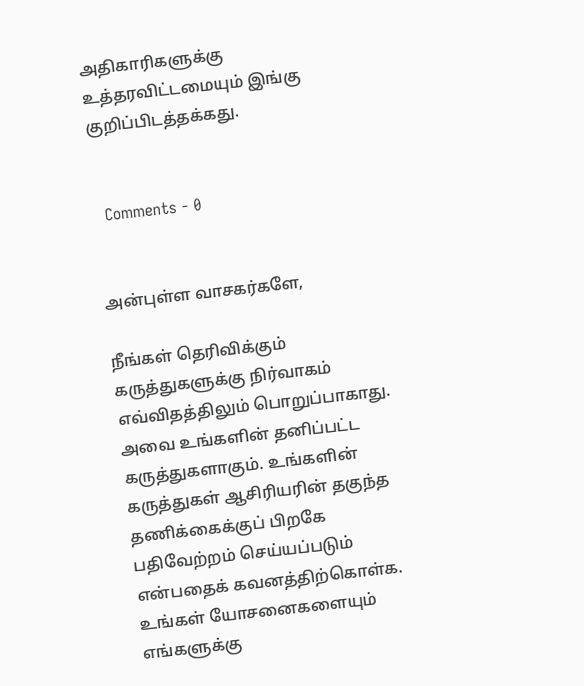அதிகாரிகளுக்கு உத்தரவிட்டமையும் இங்கு குறிப்பிடத்தக்கது.


  Comments - 0


அன்புள்ள வாசகர்களே,

நீங்கள் தெரிவிக்கும் கருத்துகளுக்கு நிர்வாகம் எவ்விதத்திலும் பொறுப்பாகாது. அவை உங்களின் தனிப்பட்ட கருத்துகளாகும். உங்களின் கருத்துகள் ஆசிரியரின் தகுந்த தணிக்கைக்குப் பிறகே பதிவேற்றம் செய்யப்படும் என்பதைக் கவனத்திற்கொள்க. உங்கள் யோசனைகளையும் எங்களுக்கு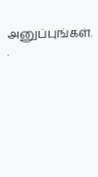அனுப்புங்கள். .